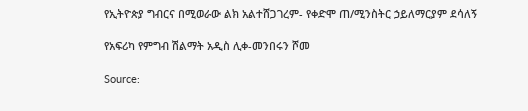የኢትዮጵያ ግብርና በሚወራው ልክ አልተሸጋገረም- የቀድሞ ጠ/ሚንስትር ኃይለማርያም ደሳለኝ

የአፍሪካ የምግብ ሽልማት አዲስ ሊቀ-መንበሩን ሾመ

Source: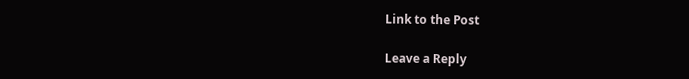Link to the Post

Leave a Reply